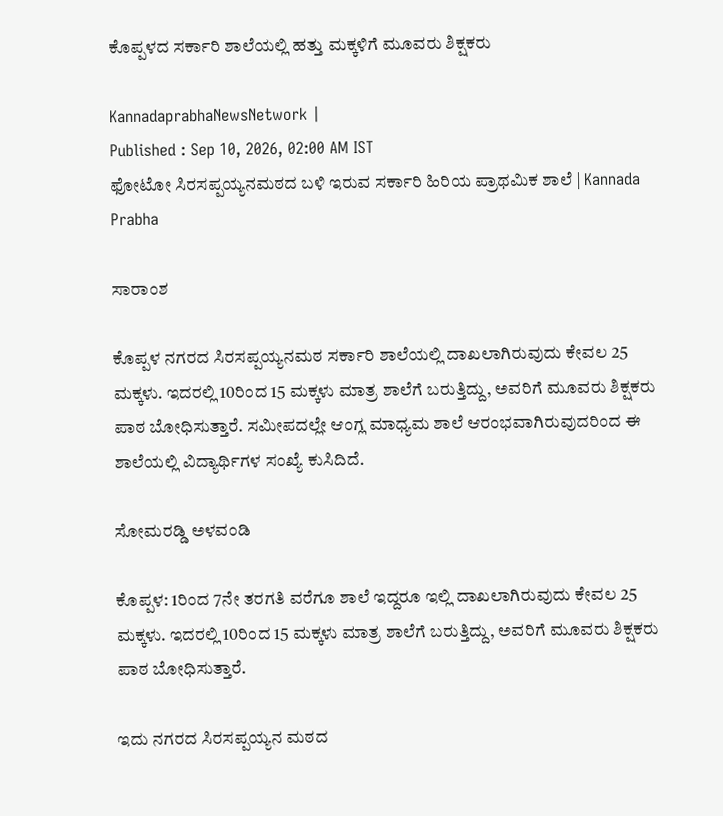ಕೊಪ್ಪಳದ ಸರ್ಕಾರಿ ಶಾಲೆಯಲ್ಲಿ ಹತ್ತು ಮಕ್ಕಳಿಗೆ ಮೂವರು ಶಿಕ್ಷಕರು

KannadaprabhaNewsNetwork |
Published : Sep 10, 2026, 02:00 AM IST
ಫೋಟೋ ಸಿರಸಪ್ಪಯ್ಯನಮಠದ ಬಳಿ ಇರುವ ಸರ್ಕಾರಿ ಹಿರಿಯ ಪ್ರಾಥಮಿಕ ಶಾಲೆ | Kannada Prabha

ಸಾರಾಂಶ

ಕೊಪ್ಪಳ ನಗರದ ಸಿರಸಪ್ಪಯ್ಯನಮಠ ಸರ್ಕಾರಿ ಶಾಲೆಯಲ್ಲಿ ದಾಖಲಾಗಿರುವುದು ಕೇವಲ 25 ಮಕ್ಕಳು. ಇದರಲ್ಲಿ 10ರಿಂದ 15 ಮಕ್ಕಳು ಮಾತ್ರ ಶಾಲೆಗೆ ಬರುತ್ತಿದ್ದು, ಅವರಿಗೆ ಮೂವರು ಶಿಕ್ಷಕರು ಪಾಠ ಬೋಧಿಸುತ್ತಾರೆ. ಸಮೀಪದಲ್ಲೇ ಆಂಗ್ಲ ಮಾಧ್ಯಮ ಶಾಲೆ ಆರಂಭವಾಗಿರುವುದರಿಂದ ಈ ಶಾಲೆಯಲ್ಲಿ ವಿದ್ಯಾರ್ಥಿಗಳ ಸಂಖ್ಯೆ ಕುಸಿದಿದೆ.

ಸೋಮರಡ್ಡಿ ಅಳವಂಡಿ

ಕೊಪ್ಪಳ: 1ರಿಂದ 7ನೇ ತರಗತಿ ವರೆಗೂ ಶಾಲೆ ಇದ್ದರೂ ಇಲ್ಲಿ ದಾಖಲಾಗಿರುವುದು ಕೇವಲ 25 ಮಕ್ಕಳು. ಇದರಲ್ಲಿ 10ರಿಂದ 15 ಮಕ್ಕಳು ಮಾತ್ರ ಶಾಲೆಗೆ ಬರುತ್ತಿದ್ದು, ಅವರಿಗೆ ಮೂವರು ಶಿಕ್ಷಕರು ಪಾಠ ಬೋಧಿಸುತ್ತಾರೆ.

ಇದು ನಗರದ ಸಿರಸಪ್ಪಯ್ಯನ ಮಠದ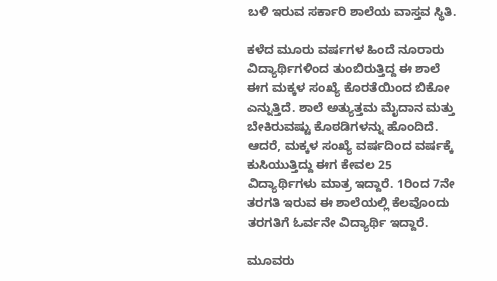ಬಳಿ ಇರುವ ಸರ್ಕಾರಿ ಶಾಲೆಯ ವಾಸ್ತವ ಸ್ಥಿತಿ.

ಕಳೆದ ಮೂರು ವರ್ಷಗಳ ಹಿಂದೆ ನೂರಾರು ವಿದ್ಯಾರ್ಥಿಗಳಿಂದ ತುಂಬಿರುತ್ತಿದ್ದ ಈ ಶಾಲೆ ಈಗ ಮಕ್ಕಳ ಸಂಖ್ಯೆ ಕೊರತೆಯಿಂದ ಬಿಕೋ ಎನ್ನುತ್ತಿದೆ. ಶಾಲೆ ಅತ್ಯುತ್ತಮ ಮೈದಾನ ಮತ್ತು ಬೇಕಿರುವಷ್ಟು ಕೊಠಡಿಗಳನ್ನು ಹೊಂದಿದೆ. ಆದರೆ, ಮಕ್ಕಳ ಸಂಖ್ಯೆ ವರ್ಷದಿಂದ ವರ್ಷಕ್ಕೆ ಕುಸಿಯುತ್ತಿದ್ದು ಈಗ ಕೇವಲ 25 ವಿದ್ಯಾರ್ಥಿಗಳು ಮಾತ್ರ ಇದ್ದಾರೆ. 1ರಿಂದ 7ನೇ ತರಗತಿ ಇರುವ ಈ ಶಾಲೆಯಲ್ಲಿ ಕೆಲವೊಂದು ತರಗತಿಗೆ ಓರ್ವನೇ ವಿದ್ಯಾರ್ಥಿ ಇದ್ದಾರೆ.

ಮೂವರು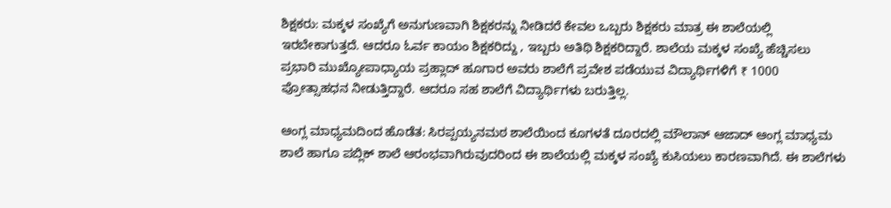ಶಿಕ್ಷಕರು: ಮಕ್ಕಳ ಸಂಖ್ಯೆಗೆ ಅನುಗುಣವಾಗಿ ಶಿಕ್ಷಕರನ್ನು ನೀಡಿದರೆ ಕೇವಲ ಒಬ್ಬರು ಶಿಕ್ಷಕರು ಮಾತ್ರ ಈ ಶಾಲೆಯಲ್ಲಿ ಇರಬೇಕಾಗುತ್ತದೆ. ಆದರೂ ಓರ್ವ ಕಾಯಂ ಶಿಕ್ಷಕರಿದ್ದು , ಇಬ್ಬರು ಅತಿಥಿ ಶಿಕ್ಷಕರಿದ್ದಾರೆ. ಶಾಲೆಯ ಮಕ್ಕಳ ಸಂಖ್ಯೆ ಹೆಚ್ಚಿಸಲು ಪ್ರಭಾರಿ ಮುಖ್ಯೋಪಾಧ್ಯಾಯ ಪ್ರಹ್ಲಾದ್‌ ಹೂಗಾರ ಅವರು ಶಾಲೆಗೆ ಪ್ರವೇಶ ಪಡೆಯುವ ವಿದ್ಯಾರ್ಥಿಗಳಿಗೆ ₹ 1000 ಪ್ರೋತ್ಸಾಹಧನ ನೀಡುತ್ತಿದ್ದಾರೆ. ಆದರೂ ಸಹ ಶಾಲೆಗೆ ವಿದ್ಯಾರ್ಥಿಗಳು ಬರುತ್ತಿಲ್ಲ.

ಆಂಗ್ಲ ಮಾಧ್ಯಮದಿಂದ ಹೊಡೆತ: ಸಿರಪ್ಪಯ್ಯನಮಠ ಶಾಲೆಯಿಂದ ಕೂಗಳತೆ ದೂರದಲ್ಲಿ ಮೌಲಾನ್‌ ಆಜಾದ್ ಆಂಗ್ಲ ಮಾಧ್ಯಮ ಶಾಲೆ ಹಾಗೂ ಪಬ್ಲಿಕ್ ಶಾಲೆ ಆರಂಭವಾಗಿರುವುದರಿಂದ ಈ ಶಾಲೆಯಲ್ಲಿ ಮಕ್ಕಳ ಸಂಖ್ಯೆ ಕುಸಿಯಲು ಕಾರಣವಾಗಿದೆ. ಈ ಶಾಲೆಗಳು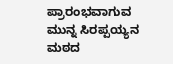ಪ್ರಾರಂಭವಾಗುವ ಮುನ್ನ ಸಿರಪ್ಪಯ್ಯನ ಮಠದ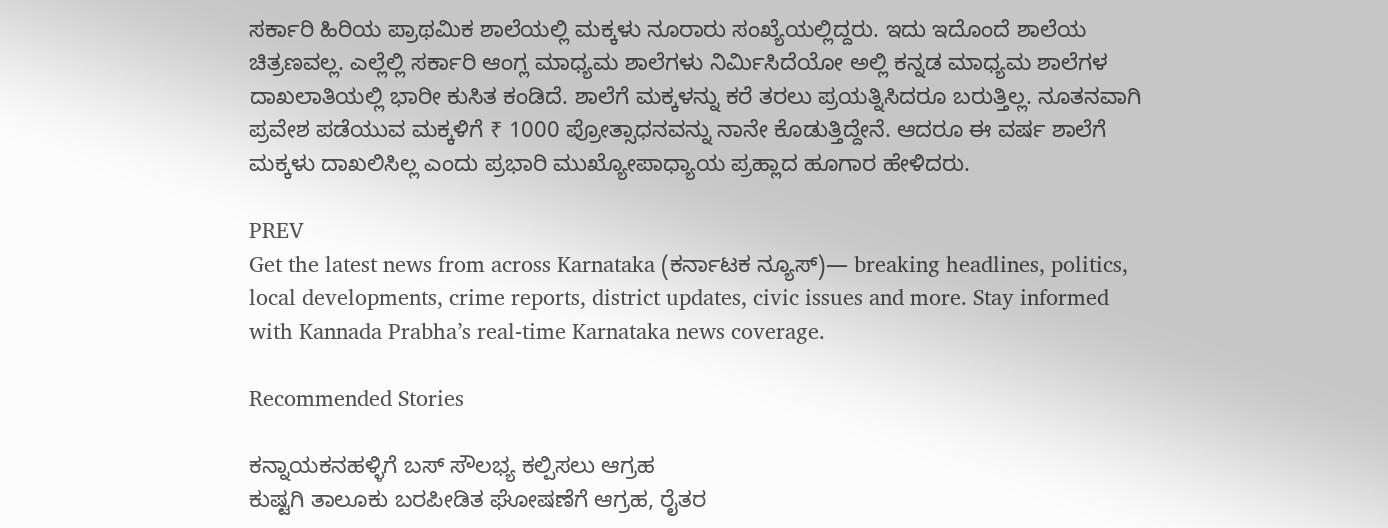ಸರ್ಕಾರಿ ಹಿರಿಯ ಪ್ರಾಥಮಿಕ ಶಾಲೆಯಲ್ಲಿ ಮಕ್ಕಳು ನೂರಾರು ಸಂಖ್ಯೆಯಲ್ಲಿದ್ದರು. ಇದು ಇದೊಂದೆ ಶಾಲೆಯ ಚಿತ್ರಣವಲ್ಲ. ಎಲ್ಲೆಲ್ಲಿ ಸರ್ಕಾರಿ ಆಂಗ್ಲ ಮಾಧ್ಯಮ ಶಾಲೆಗಳು ನಿರ್ಮಿಸಿದೆಯೋ ಅಲ್ಲಿ ಕನ್ನಡ ಮಾಧ್ಯಮ ಶಾಲೆಗಳ ದಾಖಲಾತಿಯಲ್ಲಿ ಭಾರೀ ಕುಸಿತ ಕಂಡಿದೆ. ಶಾಲೆಗೆ ಮಕ್ಕಳನ್ನು ಕರೆ ತರಲು ಪ್ರಯತ್ನಿಸಿದರೂ ಬರುತ್ತಿಲ್ಲ. ನೂತನವಾಗಿ ಪ್ರವೇಶ ಪಡೆಯುವ ಮಕ್ಕಳಿಗೆ ₹ 1000 ಪ್ರೋತ್ಸಾಧನವನ್ನು ನಾನೇ ಕೊಡುತ್ತಿದ್ದೇನೆ. ಆದರೂ ಈ ವರ್ಷ ಶಾಲೆಗೆ ಮಕ್ಕಳು ದಾಖಲಿಸಿಲ್ಲ ಎಂದು ಪ್ರಭಾರಿ ಮುಖ್ಯೋಪಾಧ್ಯಾಯ ಪ್ರಹ್ಲಾದ ಹೂಗಾರ ಹೇಳಿದರು.

PREV
Get the latest news from across Karnataka (ಕರ್ನಾಟಕ ನ್ಯೂಸ್)— breaking headlines, politics, local developments, crime reports, district updates, civic issues and more. Stay informed with Kannada Prabha’s real‑time Karnataka news coverage.

Recommended Stories

ಕನ್ನಾಯಕನಹಳ್ಳಿಗೆ ಬಸ್ ಸೌಲಭ್ಯ ಕಲ್ಪಿಸಲು ಆಗ್ರಹ
ಕುಷ್ಟಗಿ ತಾಲೂಕು ಬರಪೀಡಿತ ಘೋಷಣೆಗೆ ಆಗ್ರಹ, ರೈತರ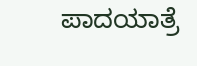ಪಾದಯಾತ್ರೆ